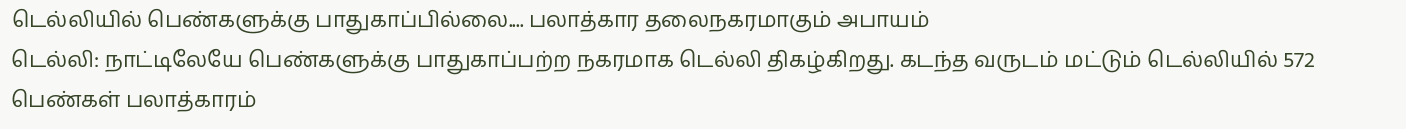டெல்லியில் பெண்களுக்கு பாதுகாப்பில்லை.... பலாத்கார தலைநகரமாகும் அபாயம்
டெல்லி: நாட்டிலேயே பெண்களுக்கு பாதுகாப்பற்ற நகரமாக டெல்லி திகழ்கிறது. கடந்த வருடம் மட்டும் டெல்லியில் 572 பெண்கள் பலாத்காரம்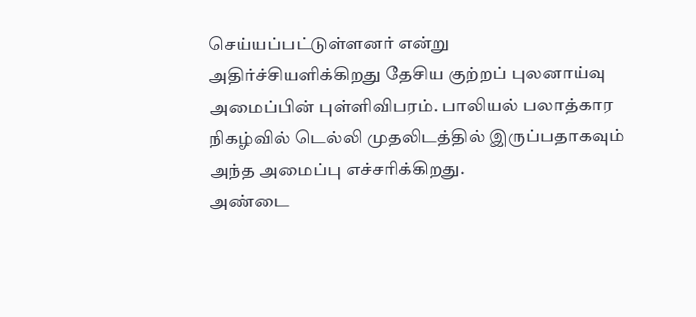செய்யப்பட்டுள்ளனர் என்று அதிர்ச்சியளிக்கிறது தேசிய குற்றப் புலனாய்வு அமைப்பின் புள்ளிவிபரம். பாலியல் பலாத்கார நிகழ்வில் டெல்லி முதலிடத்தில் இருப்பதாகவும் அந்த அமைப்பு எச்சரிக்கிறது.
அண்டை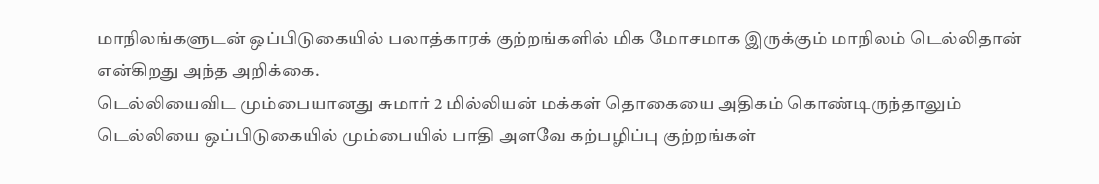மாநிலங்களுடன் ஒப்பிடுகையில் பலாத்காரக் குற்றங்களில் மிக மோசமாக இருக்கும் மாநிலம் டெல்லிதான் என்கிறது அந்த அறிக்கை.
டெல்லியைவிட மும்பையானது சுமார் 2 மில்லியன் மக்கள் தொகையை அதிகம் கொண்டிருந்தாலும் டெல்லியை ஒப்பிடுகையில் மும்பையில் பாதி அளவே கற்பழிப்பு குற்றங்கள்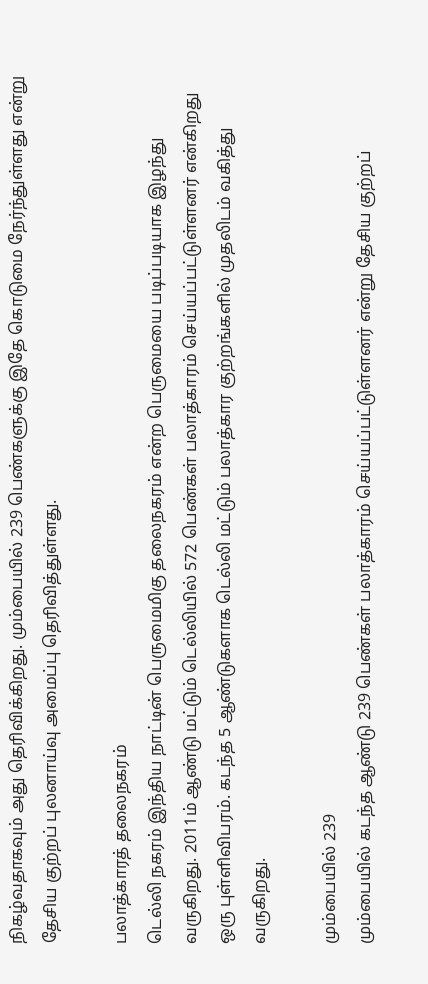நிகழ்வதாகவும் அது தெரிவிக்கிறது. மும்பையில் 239 பெண்களுக்கு இதே கொடுமை நேர்ந்துள்ளது என்று தேசிய குற்றப் புலனாய்வு அமைப்பு தெரிவித்துள்ளது.

பலாத்காரத் தலைநகரம்
டெல்லி நகரம் இந்திய நாட்டின் பெருமைமிகு தலைநகரம் என்ற பெருமையை படிப்படியாக இழந்து வருகிறது. 2011ம் ஆண்டு மட்டும் டெல்லியில் 572 பெண்கள் பலாத்காரம் செய்யப்பட்டுள்ளனர் என்கிறது ஒரு புள்ளிவிபரம். கடந்த 5 ஆண்டுகளாக டெல்லி மட்டும் பலாத்கார குற்றங்களில் முதலிடம் வகித்து வருகிறது.

மும்பையில் 239
மும்பையில் கடந்த ஆண்டு 239 பெண்கள் பலாத்காரம் செய்யப்பட்டுள்ளனர் என்று தேசிய குற்றப்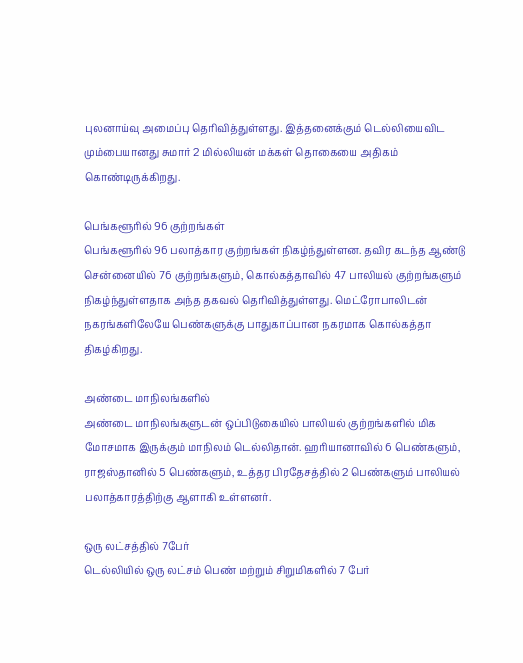புலனாய்வு அமைப்பு தெரிவித்துள்ளது. இத்தனைக்கும் டெல்லியைவிட மும்பையானது சுமார் 2 மில்லியன் மக்கள் தொகையை அதிகம் கொண்டிருக்கிறது.

பெங்களூரில் 96 குற்றங்கள்
பெங்களூரில் 96 பலாத்கார குற்றங்கள் நிகழ்ந்துள்ளன. தவிர கடந்த ஆண்டு சென்னையில் 76 குற்றங்களும், கொல்கத்தாவில் 47 பாலியல் குற்றங்களும் நிகழ்ந்துள்ளதாக அந்த தகவல் தெரிவித்துள்ளது. மெட்ரோபாலிடன் நகரங்களிலேயே பெண்களுக்கு பாதுகாப்பான நகரமாக கொல்கத்தா திகழ்கிறது.

அண்டை மாநிலங்களில்
அண்டை மாநிலங்களுடன் ஒப்பிடுகையில் பாலியல் குற்றங்களில் மிக மோசமாக இருக்கும் மாநிலம் டெல்லிதான். ஹரியானாவில் 6 பெண்களும், ராஜஸ்தானில் 5 பெண்களும், உத்தர பிரதேசத்தில் 2 பெண்களும் பாலியல் பலாத்காரத்திற்கு ஆளாகி உள்ளனர்.

ஒரு லட்சத்தில் 7பேர்
டெல்லியில் ஒரு லட்சம் பெண் மற்றும் சிறுமிகளில் 7 பேர்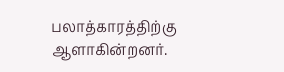பலாத்காரத்திற்கு ஆளாகின்றனர்.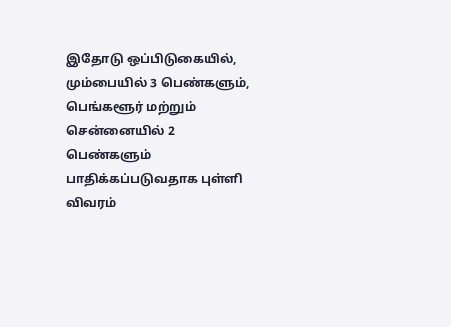இதோடு ஒப்பிடுகையில், மும்பையில் 3 பெண்களும், பெங்களூர் மற்றும் சென்னையில் 2 பெண்களும் பாதிக்கப்படுவதாக புள்ளி விவரம்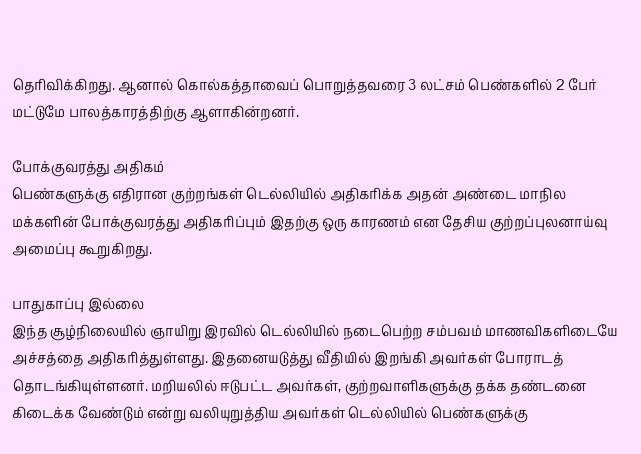தெரிவிக்கிறது. ஆனால் கொல்கத்தாவைப் பொறுத்தவரை 3 லட்சம் பெண்களில் 2 பேர் மட்டுமே பாலத்காரத்திற்கு ஆளாகின்றனர்.

போக்குவரத்து அதிகம்
பெண்களுக்கு எதிரான குற்றங்கள் டெல்லியில் அதிகரிக்க அதன் அண்டை மாநில மக்களின் போக்குவரத்து அதிகரிப்பும் இதற்கு ஒரு காரணம் என தேசிய குற்றப்புலனாய்வு அமைப்பு கூறுகிறது.

பாதுகாப்பு இல்லை
இந்த சூழ்நிலையில் ஞாயிறு இரவில் டெல்லியில் நடைபெற்ற சம்பவம் மாணவிகளிடையே அச்சத்தை அதிகரித்துள்ளது. இதனையடுத்து வீதியில் இறங்கி அவர்கள் போராடத் தொடங்கியுள்ளனர். மறியலில் ஈடுபட்ட அவர்கள், குற்றவாளிகளுக்கு தக்க தண்டனை கிடைக்க வேண்டும் என்று வலியுறுத்திய அவர்கள் டெல்லியில் பெண்களுக்கு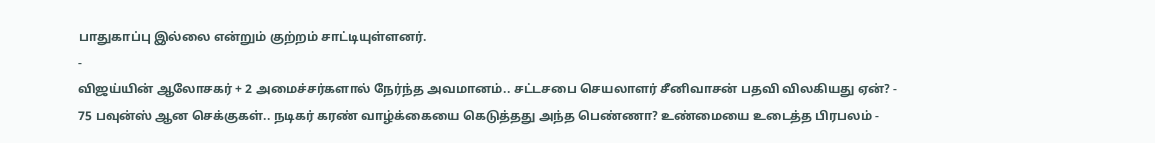பாதுகாப்பு இல்லை என்றும் குற்றம் சாட்டியுள்ளனர்.
-
விஜய்யின் ஆலோசகர் + 2 அமைச்சர்களால் நேர்ந்த அவமானம்.. சட்டசபை செயலாளர் சீனிவாசன் பதவி விலகியது ஏன்? -
75 பவுன்ஸ் ஆன செக்குகள்.. நடிகர் கரண் வாழ்க்கையை கெடுத்தது அந்த பெண்ணா? உண்மையை உடைத்த பிரபலம் -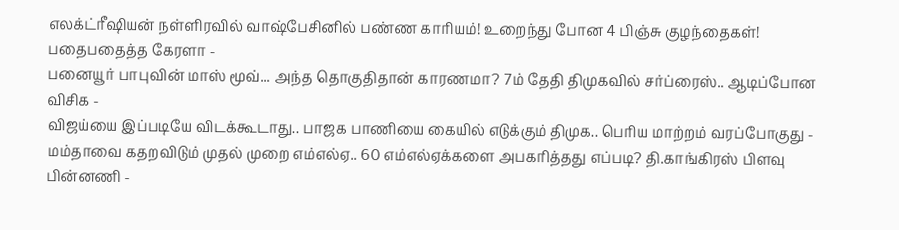எலக்ட்ரீஷியன் நள்ளிரவில் வாஷ்பேசினில் பண்ண காரியம்! உறைந்து போன 4 பிஞ்சு குழந்தைகள்! பதைபதைத்த கேரளா -
பனையூர் பாபுவின் மாஸ் மூவ்... அந்த தொகுதிதான் காரணமா? 7ம் தேதி திமுகவில் சர்ப்ரைஸ்.. ஆடிப்போன விசிக -
விஜய்யை இப்படியே விடக்கூடாது.. பாஜக பாணியை கையில் எடுக்கும் திமுக.. பெரிய மாற்றம் வரப்போகுது -
மம்தாவை கதறவிடும் முதல் முறை எம்எல்ஏ.. 60 எம்எல்ஏக்களை அபகரித்தது எப்படி? தி.காங்கிரஸ் பிளவு பின்னணி -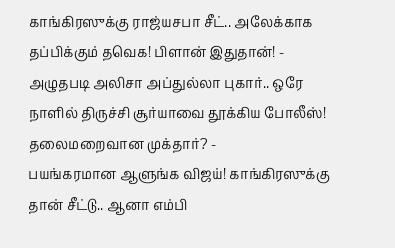காங்கிரஸுக்கு ராஜ்யசபா சீட்.. அலேக்காக தப்பிக்கும் தவெக! பிளான் இதுதான்! -
அழுதபடி அலிசா அப்துல்லா புகார்.. ஒரே நாளில் திருச்சி சூர்யாவை தூக்கிய போலீஸ்! தலைமறைவான முக்தார்? -
பயங்கரமான ஆளுங்க விஜய்! காங்கிரஸுக்கு தான் சீட்டு.. ஆனா எம்பி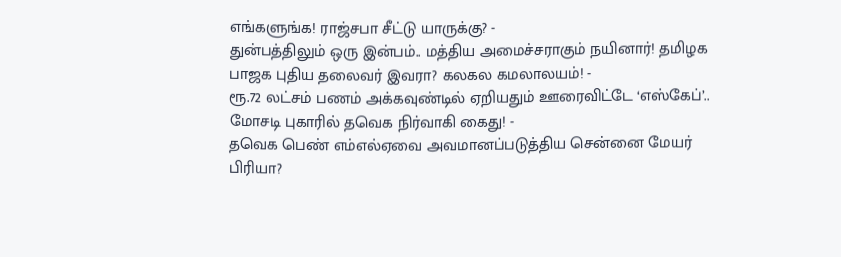எங்களுங்க! ராஜ்சபா சீட்டு யாருக்கு? -
துன்பத்திலும் ஒரு இன்பம்.. மத்திய அமைச்சராகும் நயினார்! தமிழக பாஜக புதிய தலைவர் இவரா? கலகல கமலாலயம்! -
ரூ.72 லட்சம் பணம் அக்கவுண்டில் ஏறியதும் ஊரைவிட்டே ‘எஸ்கேப்’.. மோசடி புகாரில் தவெக நிர்வாகி கைது! -
தவெக பெண் எம்எல்ஏவை அவமானப்படுத்திய சென்னை மேயர் பிரியா?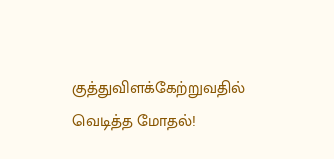குத்துவிளக்கேற்றுவதில் வெடித்த மோதல்!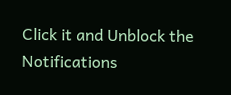Click it and Unblock the Notifications